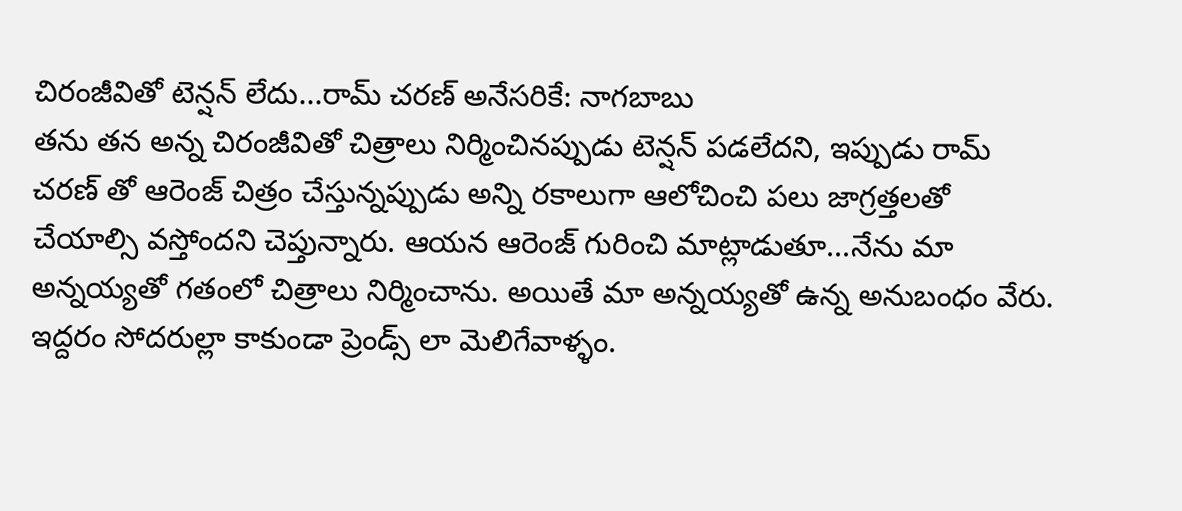చిరంజీవితో టెన్షన్ లేదు...రామ్ చరణ్ అనేసరికే: నాగబాబు
తను తన అన్న చిరంజీవితో చిత్రాలు నిర్మించినప్పుడు టెన్షన్ పడలేదని, ఇప్పుడు రామ్ చరణ్ తో ఆరెంజ్ చిత్రం చేస్తున్నప్పుడు అన్ని రకాలుగా ఆలోచించి పలు జాగ్రత్తలతో చేయాల్సి వస్తోందని చెప్తున్నారు. ఆయన ఆరెంజ్ గురించి మాట్లాడుతూ...నేను మా అన్నయ్యతో గతంలో చిత్రాలు నిర్మించాను. అయితే మా అన్నయ్యతో ఉన్న అనుబంధం వేరు. ఇద్దరం సోదరుల్లా కాకుండా ప్రెండ్స్ లా మెలిగేవాళ్ళం.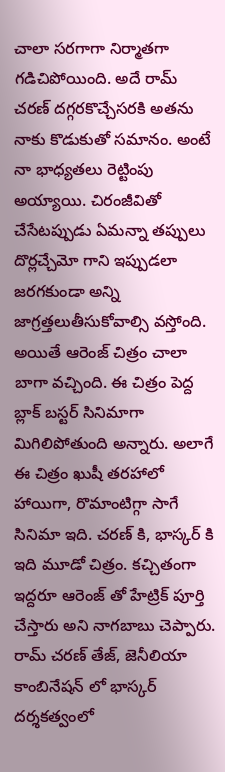చాలా సరగాగా నిర్మాతగా గడిచిపోయింది. అదే రామ్ చరణ్ దగ్గరకొచ్చేసరకి అతను నాకు కొడుకుతో సమానం. అంటే నా భాధ్యతలు రెట్టింపు అయ్యాయి. చిరంజీవితో చేసేటప్పుడు ఏమన్నా తప్పులు దొర్లచ్చేమో గాని ఇప్పుడలా జరగకుండా అన్ని జాగ్రత్తలుతీసుకోవాల్సి వస్తోంది. అయితే ఆరెంజ్ చిత్రం చాలా బాగా వచ్చింది. ఈ చిత్రం పెద్ద బ్లాక్ బస్టర్ సినిమాగా మిగిలిపోతుంది అన్నారు. అలాగే ఈ చిత్రం ఖుషీ తరహాలో హాయిగా, రొమాంటిగ్గా సాగే సినిమా ఇది. చరణ్ కి, భాస్కర్ కి ఇది మూడో చిత్రం. కచ్చితంగా ఇద్దరూ ఆరెంజ్ తో హేట్రిక్ పూర్తి చేస్తారు అని నాగబాబు చెప్పారు. రామ్ చరణ్ తేజ్, జెనీలియా కాంబినేషన్ లో భాస్కర్ దర్శకత్వంలో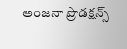అంజనా ప్రొడక్షన్స్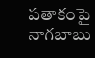పతాకంపై నాగబాబు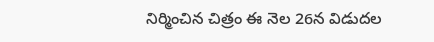నిర్మించిన చిత్రం ఈ నెల 26న విడుదల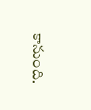కానుంది.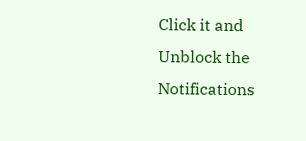Click it and Unblock the Notifications